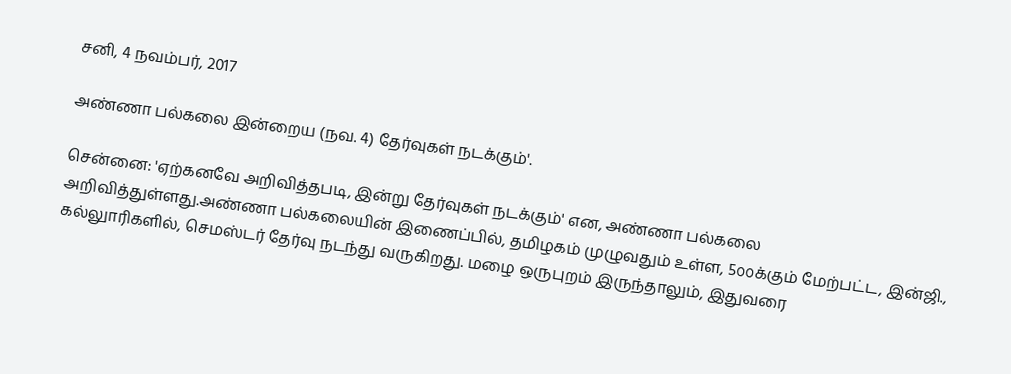சனி, 4 நவம்பர், 2017

அண்ணா பல்கலை இன்றைய (நவ. 4) தேர்வுகள் நடக்கும்'.

சென்னை: 'ஏற்கனவே அறிவித்தபடி, இன்று தேர்வுகள் நடக்கும்' என, அண்ணா பல்கலை அறிவித்துள்ளது.அண்ணா பல்கலையின் இணைப்பில், தமிழகம் முழுவதும் உள்ள, 5௦௦க்கும் மேற்பட்ட, இன்ஜி., கல்லுாரிகளில், செமஸ்டர் தேர்வு நடந்து வருகிறது. மழை ஒருபுறம் இருந்தாலும், இதுவரை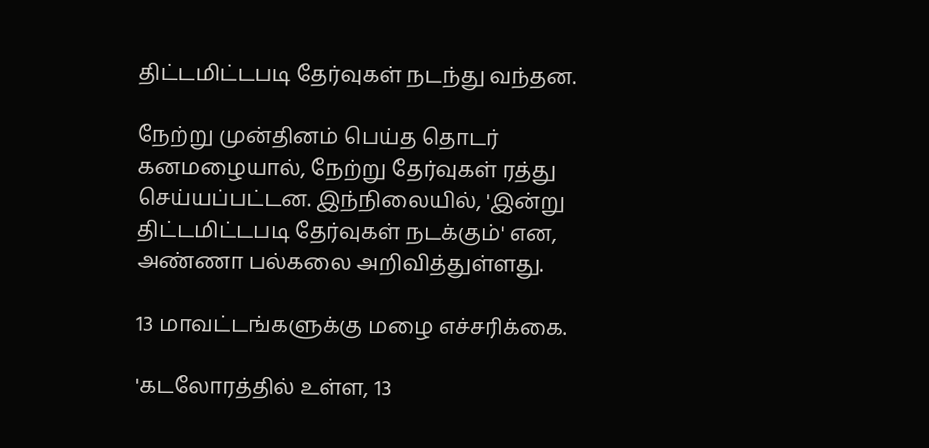திட்டமிட்டபடி தேர்வுகள் நடந்து வந்தன.

நேற்று முன்தினம் பெய்த தொடர் கனமழையால், நேற்று தேர்வுகள் ரத்து செய்யப்பட்டன. இந்நிலையில், 'இன்று திட்டமிட்டபடி தேர்வுகள் நடக்கும்' என, அண்ணா பல்கலை அறிவித்துள்ளது.

13 மாவட்டங்களுக்கு மழை எச்சரிக்கை.

'கடலோரத்தில் உள்ள, 13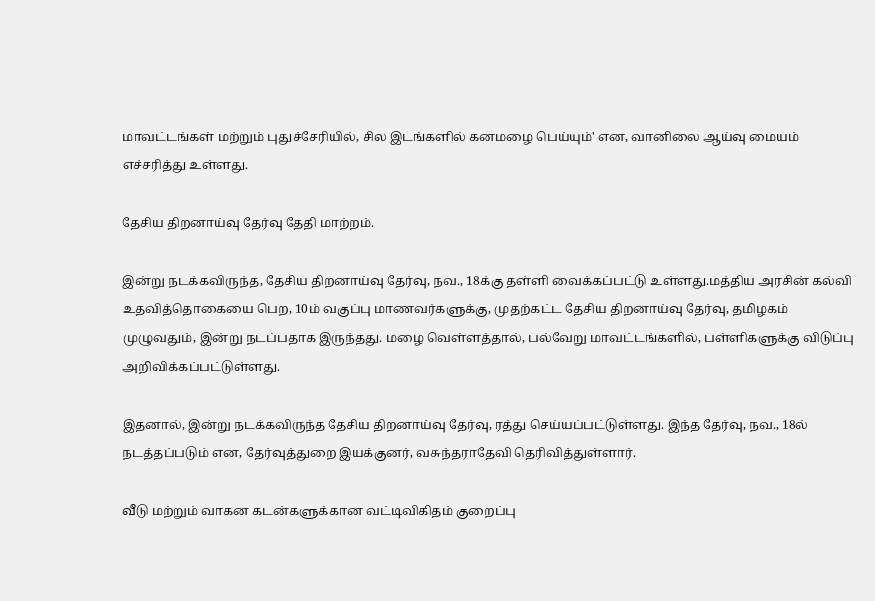மாவட்டங்கள் மற்றும் புதுச்சேரியில், சில இடங்களில் கனமழை பெய்யும்' என, வானிலை ஆய்வு மையம் எச்சரித்து உள்ளது.

தேசிய திறனாய்வு தேர்வு தேதி மாற்றம்.

இன்று நடக்கவிருந்த, தேசிய திறனாய்வு தேர்வு, நவ., 18க்கு தள்ளி வைக்கப்பட்டு உள்ளது.மத்திய அரசின் கல்வி உதவித்தொகையை பெற, 10ம் வகுப்பு மாணவர்களுக்கு, முதற்கட்ட தேசிய திறனாய்வு தேர்வு, தமிழகம் முழுவதும், இன்று நடப்பதாக இருந்தது. மழை வெள்ளத்தால், பல்வேறு மாவட்டங்களில், பள்ளிகளுக்கு விடுப்பு அறிவிக்கப்பட்டுள்ளது.

இதனால், இன்று நடக்கவிருந்த தேசிய திறனாய்வு தேர்வு, ரத்து செய்யப்பட்டுள்ளது. இந்த தேர்வு, நவ., 18ல் நடத்தப்படும் என, தேர்வுத்துறை இயக்குனர், வசுந்தராதேவி தெரிவித்துள்ளார்.

வீடு மற்றும் வாகன கடன்களுக்கான வட்டிவிகிதம் குறைப்பு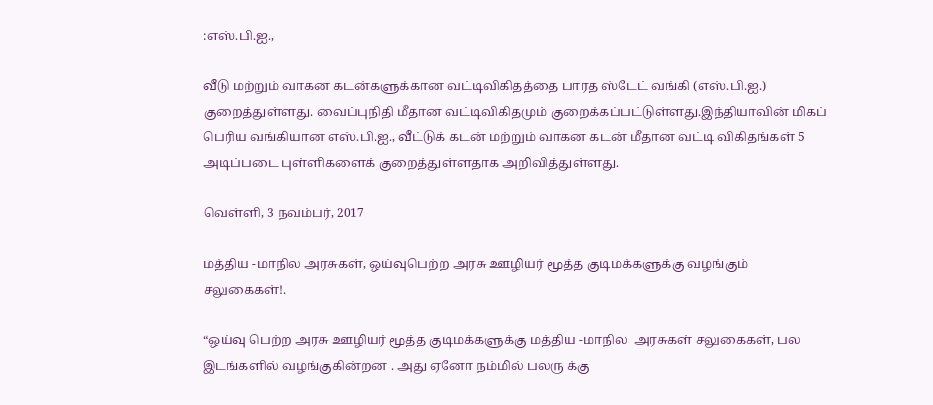:எஸ்.பி.ஐ.,

வீடு மற்றும் வாகன கடன்களுக்கான வட்டிவிகிதத்தை பாரத ஸ்டேட் வங்கி (எஸ்.பி.ஐ.) குறைத்துள்ளது. வைப்புநிதி மீதான வட்டிவிகிதமும் குறைக்கப்பட்டுள்ளது.இந்தியாவின் மிகப் பெரிய வங்கியான எஸ்.பி.ஐ., வீட்டுக் கடன் மற்றும் வாகன கடன் மீதான வட்டி விகிதங்கள் 5 அடிப்படை புள்ளிகளைக் குறைத்துள்ளதாக அறிவித்துள்ளது.

வெள்ளி, 3 நவம்பர், 2017

மத்திய -மாநில அரசுகள், ஒய்வுபெற்ற அரசு ஊழியர் மூத்த குடிமக்களுக்கு வழங்கும் சலுகைகள்!.

“ஒய்வு பெற்ற அரசு ஊழியர் மூத்த குடிமக்களுக்கு மத்திய -மாநில  அரசுகள் சலுகைகள், பல இடங்களில் வழங்குகின்றன . அது ஏனோ நம்மில் பலரு க்கு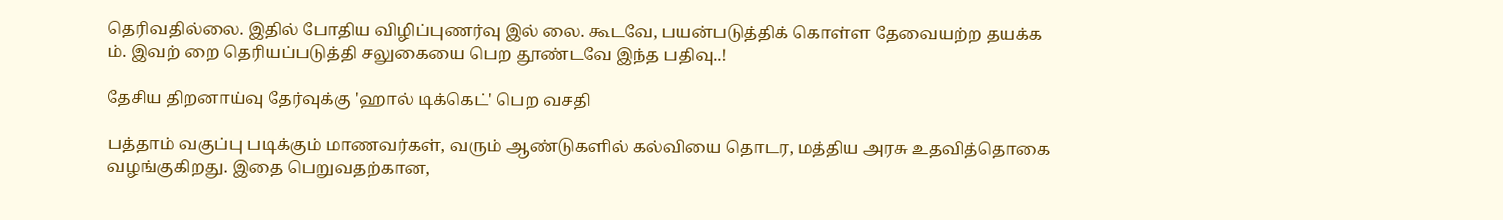தெரிவதில்லை. இதில் போதிய விழிப்புணர்வு இல் லை. கூடவே, பயன்படுத்திக் கொள்ள தேவையற்ற தயக்க ம். இவற் றை தெரியப்படுத்தி சலுகையை பெற தூண்டவே இந்த பதிவு..!

தேசிய திறனாய்வு தேர்வுக்கு 'ஹால் டிக்கெட்' பெற வசதி

பத்தாம் வகுப்பு படிக்கும் மாணவர்கள், வரும் ஆண்டுகளில் கல்வியை தொடர, மத்திய அரசு உதவித்தொகை வழங்குகிறது. இதை பெறுவதற்கான,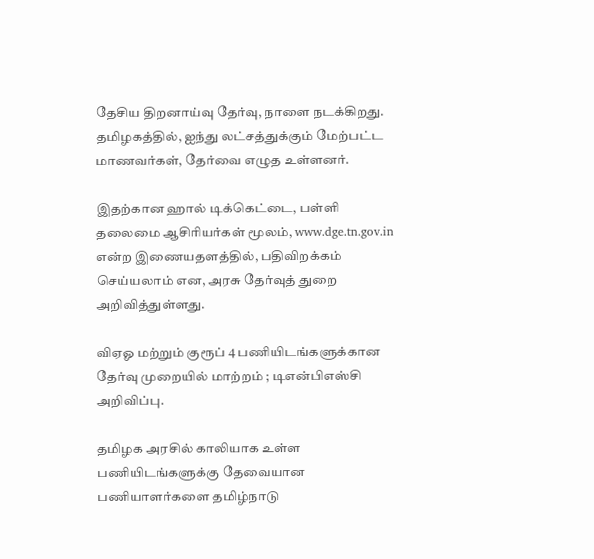தேசிய திறனாய்வு தேர்வு, நாளை நடக்கிறது. தமிழகத்தில், ஐந்து லட்சத்துக்கும் மேற்பட்ட மாணவர்கள், தேர்வை எழுத உள்ளனர்.

இதற்கான ஹால் டிக்கெட்டை, பள்ளி தலைமை ஆசிரியர்கள் மூலம், www.dge.tn.gov.in என்ற இணையதளத்தில், பதிவிறக்கம் செய்யலாம் என, அரசு தேர்வுத் துறை அறிவித்துள்ளது.

விஏஓ மற்றும் குரூப் 4 பணியிடங்களுக்கான தேர்வு முறையில் மாற்றம் ; டிஎன்பிஎஸ்சி அறிவிப்பு.

தமிழக அரசில் காலியாக உள்ள பணியிடங்களுக்கு தேவையான பணியாளர்களை தமிழ்நாடு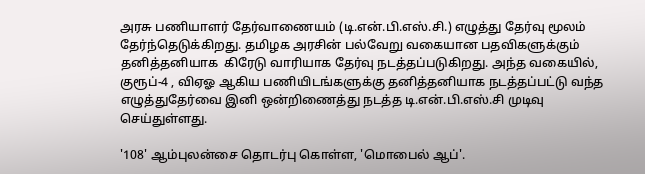அரசு பணியாளர் தேர்வாணையம் (டி.என்.பி.எஸ்.சி.) எழுத்து தேர்வு மூலம் தேர்ந்தெடுக்கிறது. தமிழக அரசின் பல்வேறு வகையான பதவிகளுக்கும் தனித்தனியாக  கிரேடு வாரியாக தேர்வு நடத்தப்படுகிறது. அந்த வகையில், குரூப்-4 , விஏஓ ஆகிய பணியிடங்களுக்கு தனித்தனியாக நடத்தப்பட்டு வந்த எழுத்துதேர்வை இனி ஒன்றிணைத்து நடத்த டி.என்.பி.எஸ்.சி முடிவு செய்துள்ளது.

'108' ஆம்புலன்சை தொடர்பு கொள்ள, 'மொபைல் ஆப்'.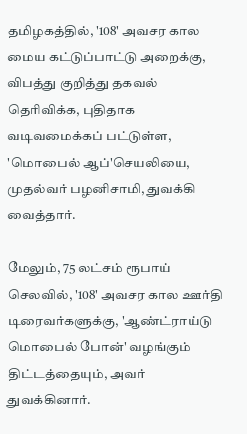தமிழகத்தில், '108' அவசர கால மைய கட்டுப்பாட்டு அறைக்கு, விபத்து குறித்து தகவல் தெரிவிக்க, புதிதாக வடிவமைக்கப் பட்டுள்ள, 'மொபைல் ஆப்'செயலியை, முதல்வர் பழனிசாமி, துவக்கி வைத்தார்.

மேலும், 75 லட்சம் ரூபாய் செலவில், '108' அவசர கால ஊர்தி டிரைவர்களுக்கு, 'ஆண்ட்ராய்டு மொபைல் போன்' வழங்கும் திட்டத்தையும், அவர் துவக்கினார்.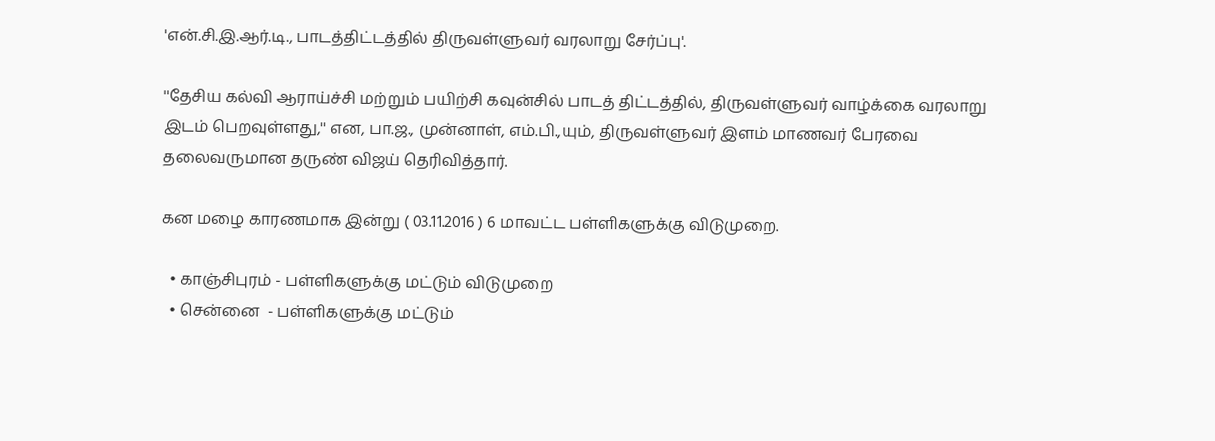'என்.சி.இ.ஆர்.டி., பாடத்திட்டத்தில் திருவள்ளுவர் வரலாறு சேர்ப்பு'.

''தேசிய கல்வி ஆராய்ச்சி மற்றும் பயிற்சி கவுன்சில் பாடத் திட்டத்தில், திருவள்ளுவர் வாழ்க்கை வரலாறு இடம் பெறவுள்ளது,'' என, பா.ஜ., முன்னாள், எம்.பி.,யும், திருவள்ளுவர் இளம் மாணவர் பேரவை தலைவருமான தருண் விஜய் தெரிவித்தார்.

கன மழை காரணமாக இன்று ( 03.11.2016 ) 6 மாவட்ட பள்ளிகளுக்கு விடுமுறை.

  • காஞ்சிபுரம் - பள்ளிகளுக்கு மட்டும் விடுமுறை
  • சென்னை  - பள்ளிகளுக்கு மட்டும்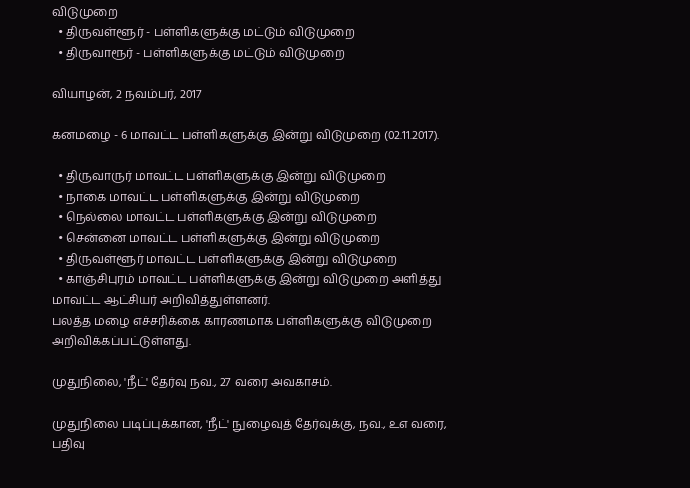விடுமுறை
  • திருவள்ளூர் - பள்ளிகளுக்கு மட்டும் விடுமுறை
  • திருவாரூர் - பள்ளிகளுக்கு மட்டும் விடுமுறை

வியாழன், 2 நவம்பர், 2017

கனமழை - 6 மாவட்ட பள்ளிகளுக்கு இன்று விடுமுறை (02.11.2017).

  • திருவாருர் மாவட்ட பள்ளிகளுக்கு இன்று விடுமுறை
  • நாகை மாவட்ட பள்ளிகளுக்கு இன்று விடுமுறை
  • நெல்லை மாவட்ட பள்ளிகளுக்கு இன்று விடுமுறை
  • சென்னை மாவட்ட பள்ளிகளுக்கு இன்று விடுமுறை
  • திருவள்ளூர் மாவட்ட பள்ளிகளுக்கு இன்று விடுமுறை
  • காஞ்சிபுரம் மாவட்ட பள்ளிகளுக்கு இன்று விடுமுறை அளித்து மாவட்ட ஆட்சியர் அறிவித்துள்ளனர்.
பலத்த மழை எச்சரிக்கை காரணமாக பள்ளிகளுக்கு விடுமுறை அறிவிக்கப்பட்டுள்ளது.

முதுநிலை, 'நீட்' தேர்வு நவ., 27 வரை அவகாசம்.

முதுநிலை படிப்புக்கான, 'நீட்' நுழைவுத் தேர்வுக்கு, நவ., ௨௭ வரை, பதிவு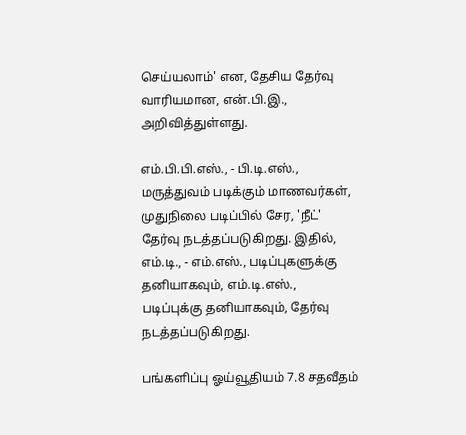செய்யலாம்' என, தேசிய தேர்வு வாரியமான, என்.பி.இ., அறிவித்துள்ளது.

எம்.பி.பி.எஸ்., - பி.டி.எஸ்., மருத்துவம் படிக்கும் மாணவர்கள், முதுநிலை படிப்பில் சேர, 'நீட்' தேர்வு நடத்தப்படுகிறது. இதில், எம்.டி., - எம்.எஸ்., படிப்புகளுக்கு தனியாகவும், எம்.டி.எஸ்., படிப்புக்கு தனியாகவும், தேர்வு நடத்தப்படுகிறது.

பங்களிப்பு ஓய்வூதியம் 7.8 சதவீதம்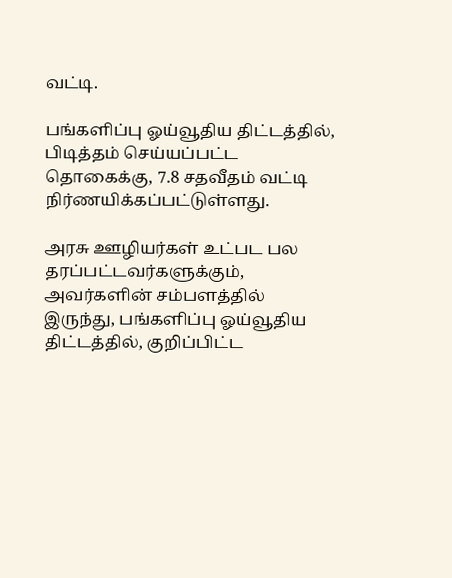வட்டி.

பங்களிப்பு ஓய்வூதிய திட்டத்தில், பிடித்தம் செய்யப்பட்ட தொகைக்கு, 7.8 சதவீதம் வட்டி நிர்ணயிக்கப்பட்டுள்ளது.

அரசு ஊழியர்கள் உட்பட பல தரப்பட்டவர்களுக்கும், அவர்களின் சம்பளத்தில் இருந்து, பங்களிப்பு ஓய்வூதிய திட்டத்தில், குறிப்பிட்ட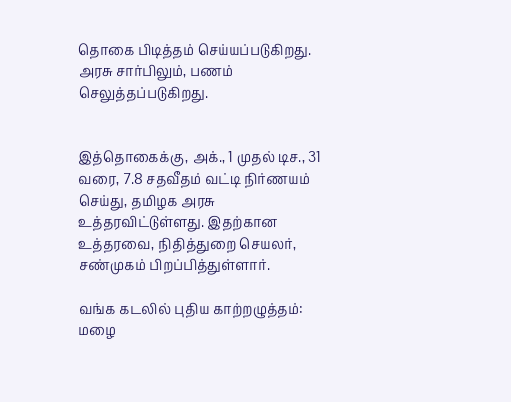தொகை பிடித்தம் செய்யப்படுகிறது. அரசு சார்பிலும், பணம் செலுத்தப்படுகிறது.


இத்தொகைக்கு, அக்., 1 முதல் டிச., 31 வரை, 7.8 சதவீதம் வட்டி நிர்ணயம் செய்து, தமிழக அரசு உத்தரவிட்டுள்ளது. இதற்கான உத்தரவை, நிதித்துறை செயலர், சண்முகம் பிறப்பித்துள்ளார்.

வங்க கடலில் புதிய காற்றழுத்தம்: மழை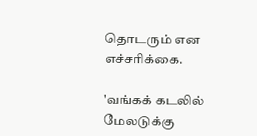தொடரும் என எச்சரிக்கை.

'வங்கக் கடலில் மேலடுக்கு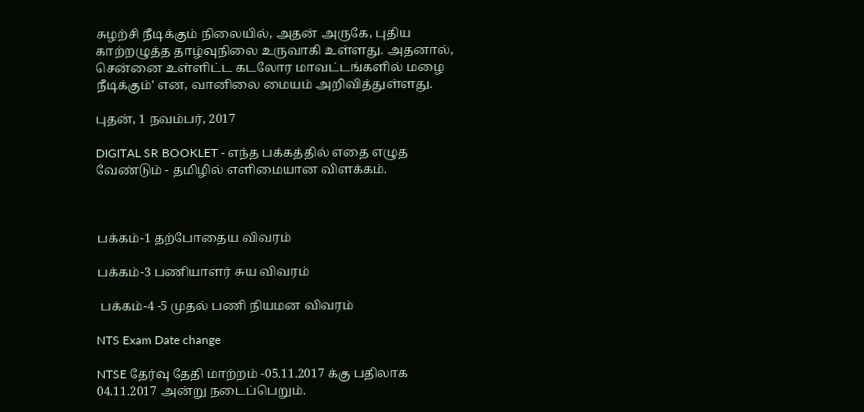சுழற்சி நீடிக்கும் நிலையில், அதன் அருகே, புதிய காற்றழுத்த தாழ்வுநிலை உருவாகி உள்ளது. அதனால், சென்னை உள்ளிட்ட கடலோர மாவட்டங்களில் மழை நீடிக்கும்' என, வானிலை மையம் அறிவித்துள்ளது.

புதன், 1 நவம்பர், 2017

DIGITAL SR BOOKLET - எந்த பக்கத்தில் எதை எழுத வேண்டும் - தமிழில் எளிமையான விளக்கம்.



பக்கம்-1 தற்போதைய விவரம்

பக்கம்-3 பணியாளர் சுய விவரம்

 பக்கம்-4 -5 முதல் பணி நியமன விவரம்

NTS Exam Date change

NTSE தேர்வு தேதி மாற்றம் -05.11.2017 க்கு பதிலாக  04.11.2017 அன்று நடைப்பெறும்.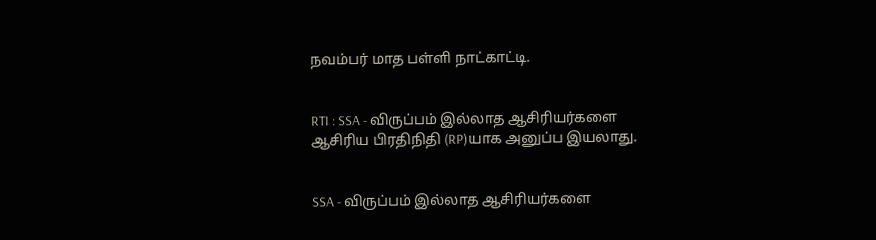நவம்பர் மாத பள்ளி நாட்காட்டி.


RTI : SSA - விருப்பம் இல்லாத ஆசிரியர்களை ஆசிரிய பிரதிநிதி (RP)யாக அனுப்ப இயலாது.


SSA - விருப்பம் இல்லாத ஆசிரியர்களை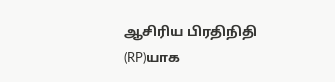ஆசிரிய பிரதிநிதி (RP)யாக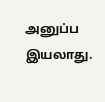அனுப்ப இயலாது.